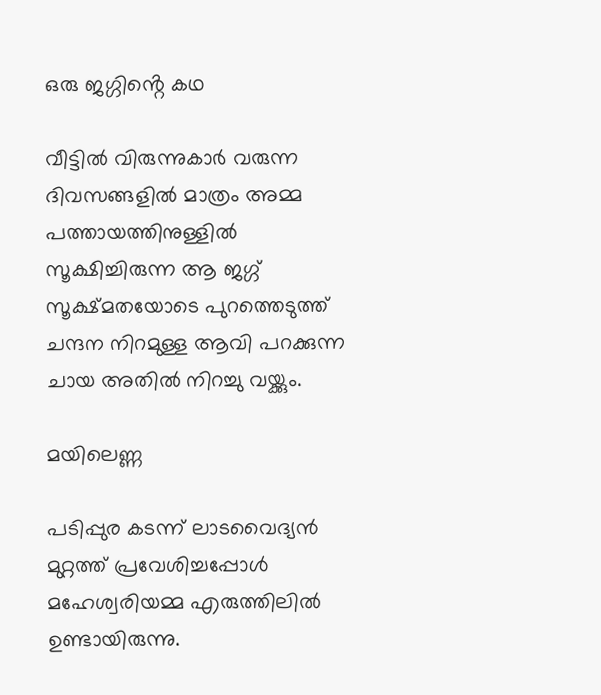ഒരു ജഗ്ഗിൻ്റെ കഥ

വീട്ടിൽ വിരുന്നുകാർ വരുന്ന ദിവസങ്ങളിൽ മാത്രം അമ്മ പത്തായത്തിനുള്ളിൽ സൂക്ഷിച്ചിരുന്ന ആ ജഗ്ഗ് സൂക്ഷ്മതയോടെ പുറത്തെടുത്ത് ചന്ദന നിറമുള്ള ആവി പറക്കുന്ന ചായ അതിൽ നിറച്ചു വയ്ക്കും.

മയിലെണ്ണ

പടിപ്പുര കടന്ന് ലാടവൈദ്യൻ മുറ്റത്ത് പ്രവേശിച്ചപ്പോൾ മഹേശ്വരിയമ്മ എരുത്തിലിൽ ഉണ്ടായിരുന്നു.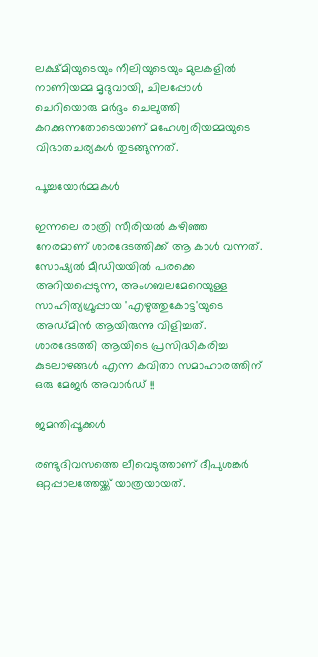ലക്ഷ്മിയുടെയും നീലിയുടെയും മുലകളിൽ നാണിയമ്മ മൃദുവായി, ചിലപ്പോൾ ചെറിയൊരു മർദ്ദം ചെലുത്തി കറക്കുന്നതോടെയാണ് മഹേശ്വരിയമ്മയുടെ വിഭാതചര്യകൾ തുടങ്ങുന്നത്.

പൂച്ചയോർമ്മകൾ

ഇന്നലെ രാത്രി സീരിയൽ കഴിഞ്ഞ നേരമാണ് ശാരദേടത്തിക്ക് ആ കാൾ വന്നത്. സോഷ്യൽ മീഡിയയിൽ പരക്കെ അറിയപ്പെടുന്ന, അംഗബലമേറെയുള്ള സാഹിത്യഗ്രൂപ്പായ 'എഴുത്തുകോട്ട'യുടെ അഡ്മിൻ ആയിരുന്നു വിളിച്ചത്. ശാരദേടത്തി ആയിടെ പ്രസിദ്ധികരിച്ച കുടലാഴങ്ങൾ എന്ന കവിതാ സമാഹാരത്തിന് ഒരു മേജർ അവാർഡ് !!

ജമന്തിപ്പൂക്കൾ

രണ്ടുദിവസത്തെ ലീവെടുത്താണ് ദീപുശങ്കർ ഒറ്റപ്പാലത്തേയ്ക്ക് യാത്രയായത്.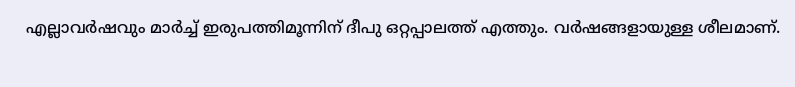എല്ലാവർഷവും മാർച്ച് ഇരുപത്തിമൂന്നിന് ദീപു ഒറ്റപ്പാലത്ത് എത്തും. വർഷങ്ങളായുള്ള ശീലമാണ്.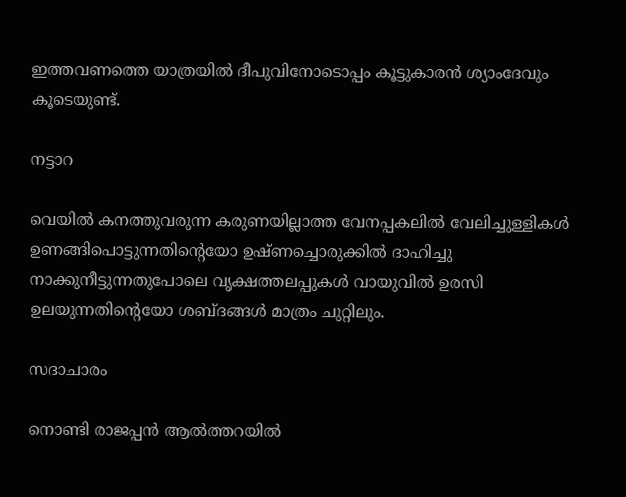ഇത്തവണത്തെ യാത്രയിൽ ദീപുവിനോടൊപ്പം കൂട്ടുകാരൻ ശ്യാംദേവും കൂടെയുണ്ട്.

നട്ടാറ

വെയിൽ കനത്തുവരുന്ന കരുണയില്ലാത്ത വേനപ്പകലിൽ വേലിച്ചുള്ളികൾ ഉണങ്ങിപൊട്ടുന്നതിന്റെയോ ഉഷ്ണച്ചൊരുക്കിൽ ദാഹിച്ചു നാക്കുനീട്ടുന്നതുപോലെ വൃക്ഷത്തലപ്പുകൾ വായുവിൽ ഉരസി ഉലയുന്നതിന്റെയോ ശബ്‌ദങ്ങൾ മാത്രം ചുറ്റിലും.

സദാചാരം

നൊണ്ടി രാജപ്പൻ ആൽത്തറയിൽ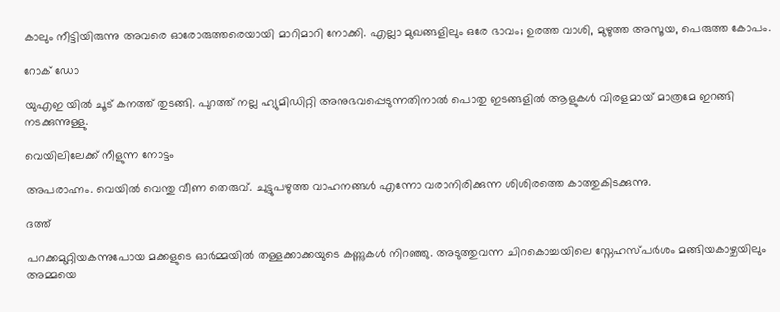കാലും നീട്ടിയിരുന്നു അവരെ ഓരോരുത്തരെയായി മാറിമാറി നോക്കി. എല്ലാ മുഖങ്ങളിലും ഒരേ ഭാവം; ഉരത്ത വാശി, മുഴുത്ത അസൂയ, പെരുത്ത കോപം.

റോക് ഡോ

യുഎഇ യിൽ ചൂട് കനത്ത് തുടങ്ങി. പുറത്ത് നല്ല ഹ്യുമിഡിറ്റി അനുഭവപ്പെടുന്നതിനാൽ പൊതു ഇടങ്ങളിൽ ആളുകൾ വിരളമായ് മാത്രമേ ഇറങ്ങി നടക്കുന്നുള്ളു.

വെയിലിലേക്ക് നീളുന്ന നോട്ടം

അപരാഹ്നം. വെയിൽ വെന്തു വീണ തെരുവ്. ചുട്ടുപഴുത്ത വാഹനങ്ങൾ എന്നോ വരാനിരിക്കുന്ന ശിശിരത്തെ കാത്തുകിടക്കുന്നു.

ദത്ത്

പറക്കമുറ്റിയകന്നുപോയ മക്കളുടെ ഓർമ്മയിൽ തള്ളക്കാക്കയുടെ കണ്ണുകൾ നിറഞ്ഞു. അടുത്തുവന്ന ചിറകൊച്ചയിലെ സ്നേഹസ്പർശം മങ്ങിയകാഴ്ചയിലും അമ്മയെ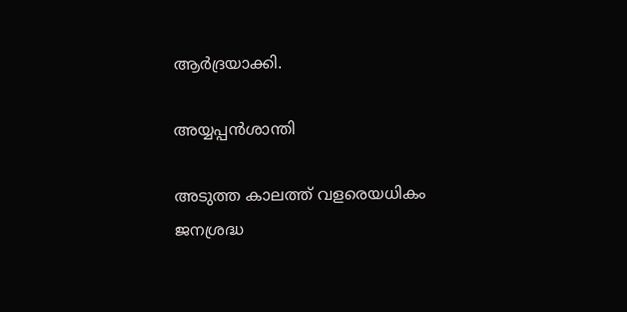ആർദ്രയാക്കി.

അയ്യപ്പന്‍ശാന്തി

അടുത്ത കാലത്ത് വളരെയധികം ജനശ്രദ്ധ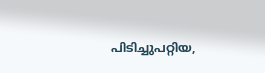പിടിച്ചുപറ്റിയ,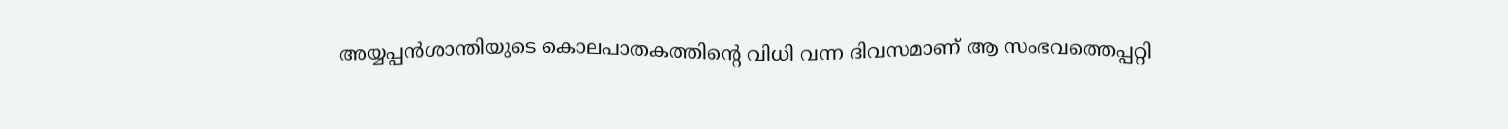അയ്യപ്പന്‍ശാന്തിയുടെ കൊലപാതകത്തിന്റെ വിധി വന്ന ദിവസമാണ് ആ സംഭവത്തെപ്പറ്റി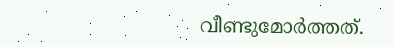വീണ്ടുമോര്‍ത്തത്.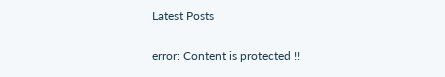Latest Posts

error: Content is protected !!